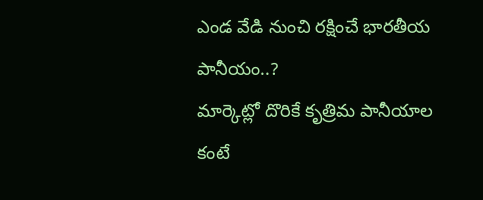ఎండ వేడి నుంచి రక్షించే భారతీయ పానీయం..?
మార్కెట్లో దొరికే కృత్రిమ పానీయాల కంటే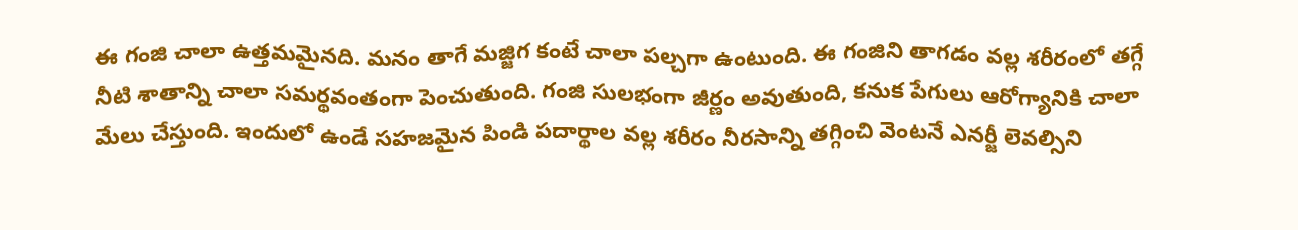ఈ గంజి చాలా ఉత్తమమైనది. మనం తాగే మజ్జిగ కంటే చాలా పల్చగా ఉంటుంది. ఈ గంజిని తాగడం వల్ల శరీరంలో తగ్గే నీటి శాతాన్ని చాలా సమర్థవంతంగా పెంచుతుంది. గంజి సులభంగా జీర్ణం అవుతుంది, కనుక పేగులు ఆరోగ్యానికి చాలా మేలు చేస్తుంది. ఇందులో ఉండే సహజమైన పిండి పదార్థాల వల్ల శరీరం నీరసాన్ని తగ్గించి వెంటనే ఎనర్జీ లెవల్సిని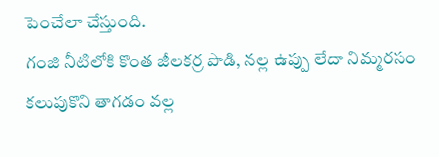పెంచేలా చేస్తుంది.
గంజి నీటిలోకి కొంత జీలకర్ర పొడి, నల్ల ఉప్పు లేదా నిమ్మరసం కలుపుకొని తాగడం వల్ల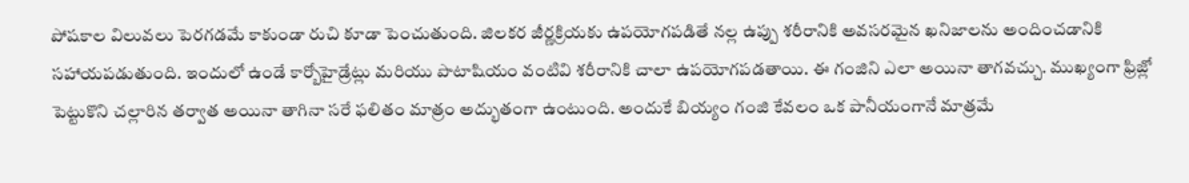పోషకాల విలువలు పెరగడమే కాకుండా రుచి కూడా పెంచుతుంది. జిలకర జీర్ణక్రియకు ఉపయోగపడితే నల్ల ఉప్పు శరీరానికి అవసరమైన ఖనిజాలను అందించడానికి సహాయపడుతుంది. ఇందులో ఉండే కార్బోహైడ్రేట్లు మరియు పొటాషియం వంటివి శరీరానికి చాలా ఉపయోగపడతాయి. ఈ గంజిని ఎలా అయినా తాగవచ్చు. ముఖ్యంగా ఫ్రిజ్లో పెట్టుకొని చల్లారిన తర్వాత అయినా తాగినా సరే ఫలితం మాత్రం అద్భుతంగా ఉంటుంది. అందుకే బియ్యం గంజి కేవలం ఒక పానీయంగానే మాత్రమే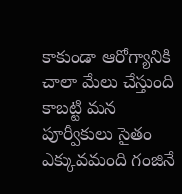కాకుండా ఆరోగ్యానికి చాలా మేలు చేస్తుంది కాబట్టి మన పూర్వీకులు సైతం ఎక్కువమంది గంజినే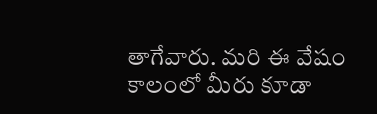తాగేవారు. మరి ఈ వేషం కాలంలో మీరు కూడా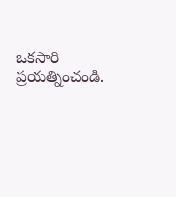ఒకసారి ప్రయత్నించండి.